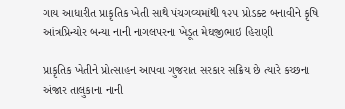ગાય આધારીત પ્રાકૃતિક ખેતી સાથે પંચગવ્યમાંથી ૧૨૫ પ્રોડક્ટ બનાવીને કૃષિ આંત્રપ્રિન્યોર બન્યા નાની નાગલપરના ખેડૂત મેઘજીભાઇ હિરાણી

પ્રાકૃતિક ખેતીને પ્રોત્સાહન આપવા ગુજરાત સરકાર સક્રિય છે ત્યારે કચ્છના અંજાર તાલુકાના નાની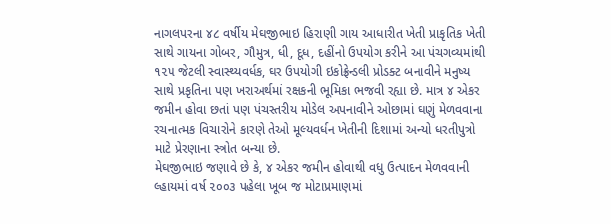નાગલપરના ૪૮ વર્ષીય મેઘજીભાઇ હિરાણી ગાય આધારીત ખેતી પ્રાકૃતિક ખેતી સાથે ગાયના ગોબર, ગૌમુત્ર, ધી, દૂધ, દહીંનો ઉપયોગ કરીને આ પંચગવ્યમાંથી ૧૨૫ જેટલી સ્વાસ્થ્યવર્ધક, ઘર ઉપયોગી ઇકોફ્રેન્ડલી પ્રોડક્ટ બનાવીને મનુષ્ય સાથે પ્રકૃતિના પણ ખરાઅર્થમાં રક્ષકની ભૂમિકા ભજવી રહ્યા છે. માત્ર ૪ એકર જમીન હોવા છતાં પણ પંચસ્તરીય મોડેલ અપનાવીને ઓછામાં ઘણું મેળવવાના રચનાત્મક વિચારોને કારણે તેઓ મૂલ્યવર્ધન ખેતીની દિશામાં અન્યો ધરતીપુત્રો માટે પ્રેરણાના સ્ત્રોત બન્યા છે.
મેઘજીભાઇ જણાવે છે કે, ૪ એકર જમીન હોવાથી વધુ ઉત્પાદન મેળવવાની લ્હાયમાં વર્ષ ૨૦૦૩ પહેલા ખૂબ જ મોટાપ્રમાણમાં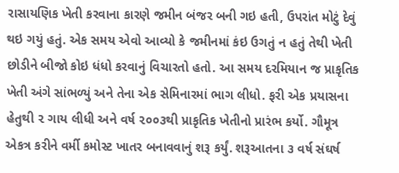રાસાયણિક ખેતી કરવાના કારણે જમીન બંજર બની ગઇ હતી, ઉપરાંત મોટું દેવું થઇ ગયું હતું. એક સમય એવો આવ્યો કે જમીનમાં કંઇ ઉગતું ન હતું તેથી ખેતી છોડીને બીજો કોઇ ધંધો કરવાનું વિચારતો હતો. આ સમય દરમિયાન જ પ્રાકૃતિક ખેતી અંગે સાંભળ્યું અને તેના એક સેમિનારમાં ભાગ લીધો. ફરી એક પ્રયાસના હેતુથી ૨ ગાય લીધી અને વર્ષ ૨૦૦૩થી પ્રાકૃતિક ખેતીનો પ્રારંભ કર્યો. ગૌમૂત્ર એકત્ર કરીને વર્મી કમોસ્ટ ખાતર બનાવવાનું શરૂ કર્યું. શરૂઆતના ૩ વર્ષ સંઘર્ષ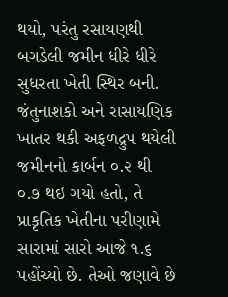થયો, પરંતુ રસાયણથી બગડેલી જમીન ધીરે ધીરે સુધરતા ખેતી સ્થિર બની. જંતુનાશકો અને રાસાયણિક ખાતર થકી અફળદ્રુપ થયેલી જમીનનો કાર્બન ૦.૨ થી ૦.૭ થઇ ગયો હતો, તે પ્રાકૃતિક ખેતીના પરીણામે સારામાં સારો આજે ૧.૬ પહોંચ્યો છે. તેઓ જણાવે છે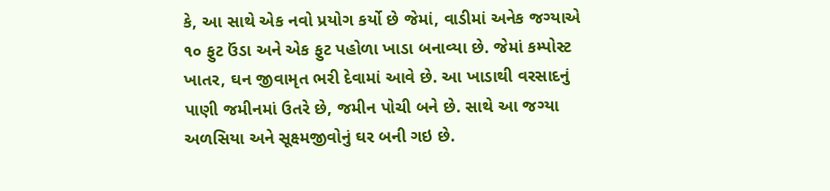કે, આ સાથે એક નવો પ્રયોગ કર્યો છે જેમાં, વાડીમાં અનેક જગ્યાએ ૧૦ ફુટ ઉંડા અને એક ફુટ પહોળા ખાડા બનાવ્યા છે. જેમાં કમ્પોસ્ટ ખાતર, ઘન જીવામૃત ભરી દેવામાં આવે છે. આ ખાડાથી વરસાદનું પાણી જમીનમાં ઉતરે છે, જમીન પોચી બને છે. સાથે આ જગ્યા અળસિયા અને સૂક્ષ્મજીવોનું ઘર બની ગઇ છે.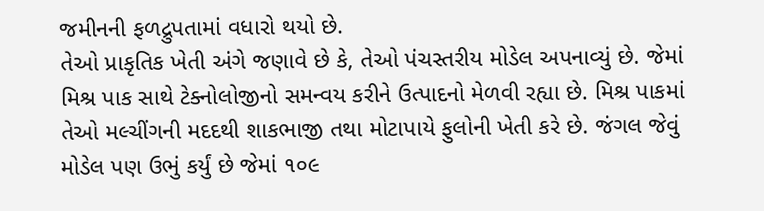જમીનની ફળદ્રુપતામાં વધારો થયો છે.
તેઓ પ્રાકૃતિક ખેતી અંગે જણાવે છે કે, તેઓ પંચસ્તરીય મોડેલ અપનાવ્યું છે. જેમાં મિશ્ર પાક સાથે ટેક્નોલોજીનો સમન્વય કરીને ઉત્પાદનો મેળવી રહ્યા છે. મિશ્ર પાકમાં તેઓ મલ્ચીંગની મદદથી શાકભાજી તથા મોટાપાયે ફુલોની ખેતી કરે છે. જંગલ જેવું મોડેલ પણ ઉભું કર્યું છે જેમાં ૧૦૯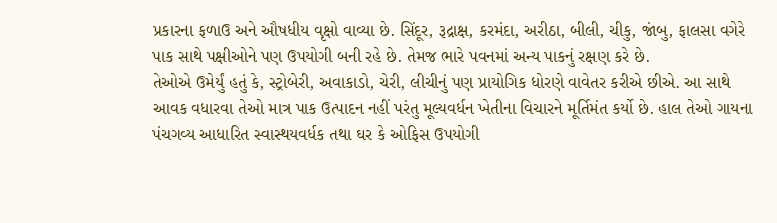પ્રકારના ફળાઉ અને ઔષધીય વૃક્ષો વાવ્યા છે. સિંદૂર, રૂદ્રાક્ષ, કરમંદા, અરીઠા, બીલી, ચીકુ, જાંબુ, ફાલસા વગેરે પાક સાથે પક્ષીઓને પણ ઉપયોગી બની રહે છે. તેમજ ભારે પવનમાં અન્ય પાકનું રક્ષણ કરે છે.
તેઓએ ઉમેર્યું હતું કે, સ્ટ્રોબેરી, અવાકાડો, ચેરી, લીચીનું પણ પ્રાયોગિક ધોરણે વાવેતર કરીએ છીએ. આ સાથે આવક વધારવા તેઓ માત્ર પાક ઉત્પાદન નહીં પરંતુ મૂલ્યવર્ધન ખેતીના વિચારને મૂર્તિમંત કર્યો છે. હાલ તેઓ ગાયના પંચગવ્ય આધારિત સ્વાસ્થયવર્ધક તથા ઘર કે ઓફિસ ઉપયોગી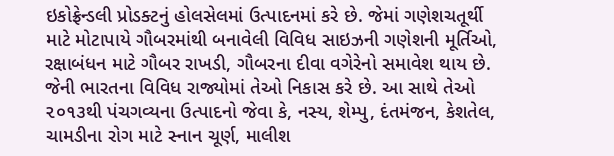ઇકોફ્રેન્ડલી પ્રોડક્ટનું હોલસેલમાં ઉત્પાદનમાં કરે છે. જેમાં ગણેશચતૂર્થી માટે મોટાપાયે ગૌબરમાંથી બનાવેલી વિવિધ સાઇઝની ગણેશની મૂર્તિઓ, રક્ષાબંધન માટે ગૌબર રાખડી, ગૌબરના દીવા વગેરેનો સમાવેશ થાય છે. જેની ભારતના વિવિધ રાજ્યોમાં તેઓ નિકાસ કરે છે. આ સાથે તેઓ ૨૦૧૩થી પંચગવ્યના ઉત્પાદનો જેવા કે, નસ્ય, શેમ્પુ, દંતમંજન, કેશતેલ, ચામડીના રોગ માટે સ્નાન ચૂર્ણ, માલીશ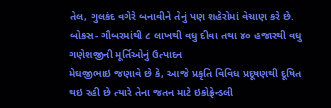તેલ, ગુલકંદ વગેરે બનાવીને તેનું પણ શહેરોમાં વેચાણ કરે છે.
બોકસ- ગૌબરમાંથી ૮ લાખથી વધુ દીવા તથા ૪૦ હજારથી વધુ ગણેશજીની મૂર્તિઓનું ઉત્પાદન
મેઘજીભાઇ જણાવે છે કે, આજે પ્રકૃતિ વિવિધ પ્રદૂષણથી દૂષિત થઇ રહી છે ત્યારે તેના જતન માટે ઇકોફ્રેન્ડલી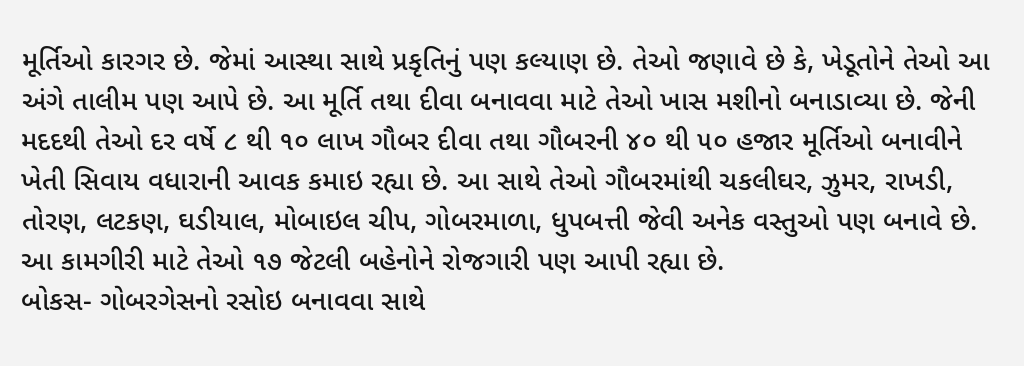મૂર્તિઓ કારગર છે. જેમાં આસ્થા સાથે પ્રકૃતિનું પણ કલ્યાણ છે. તેઓ જણાવે છે કે, ખેડૂતોને તેઓ આ અંગે તાલીમ પણ આપે છે. આ મૂર્તિ તથા દીવા બનાવવા માટે તેઓ ખાસ મશીનો બનાડાવ્યા છે. જેની મદદથી તેઓ દર વર્ષે ૮ થી ૧૦ લાખ ગૌબર દીવા તથા ગૌબરની ૪૦ થી ૫૦ હજાર મૂર્તિઓ બનાવીને ખેતી સિવાય વધારાની આવક કમાઇ રહ્યા છે. આ સાથે તેઓ ગૌબરમાંથી ચકલીઘર, ઝુમર, રાખડી, તોરણ, લટકણ, ઘડીયાલ, મોબાઇલ ચીપ, ગોબરમાળા, ધુપબત્તી જેવી અનેક વસ્તુઓ પણ બનાવે છે. આ કામગીરી માટે તેઓ ૧૭ જેટલી બહેનોને રોજગારી પણ આપી રહ્યા છે.
બોકસ- ગોબરગેસનો રસોઇ બનાવવા સાથે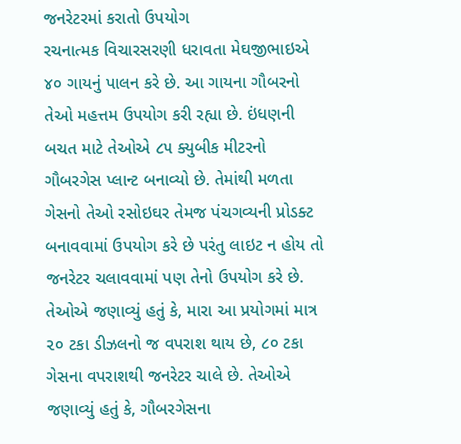જનરેટરમાં કરાતો ઉપયોગ
રચનાત્મક વિચારસરણી ધરાવતા મેઘજીભાઇએ ૪૦ ગાયનું પાલન કરે છે. આ ગાયના ગૌબરનો તેઓ મહત્તમ ઉપયોગ કરી રહ્યા છે. ઇંધણની બચત માટે તેઓએ ૮૫ ક્યુબીક મીટરનો ગૌબરગેસ પ્લાન્ટ બનાવ્યો છે. તેમાંથી મળતા ગેસનો તેઓ રસોઇઘર તેમજ પંચગવ્યની પ્રોડક્ટ બનાવવામાં ઉપયોગ કરે છે પરંતુ લાઇટ ન હોય તો જનરેટર ચલાવવામાં પણ તેનો ઉપયોગ કરે છે. તેઓએ જણાવ્યું હતું કે, મારા આ પ્રયોગમાં માત્ર ૨૦ ટકા ડીઝલનો જ વપરાશ થાય છે, ૮૦ ટકા ગેસના વપરાશથી જનરેટર ચાલે છે. તેઓએ જણાવ્યું હતું કે, ગૌબરગેસના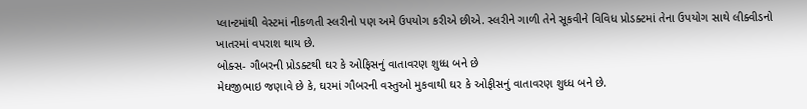પ્લાન્ટમાંથી વેસ્ટમાં નીકળતી સ્લરીનો પણ અમે ઉપયોગ કરીએ છીએ. સ્લરીને ગાળી તેને સૂકવીને વિવિધ પ્રોડક્ટમાં તેના ઉપયોગ સાથે લીક્વીડનો ખાતરમાં વપરાશ થાય છે.
બોક્સ- ગૌબરની પ્રોડક્ટથી ઘર કે ઓફિસનું વાતાવરણ શુધ્ધ બને છે
મેઘજીભાઇ જણાવે છે કે, ઘરમાં ગૌબરની વસ્તુઓ મુકવાથી ઘર કે ઓફીસનું વાતાવરણ શુધ્ધ બને છે.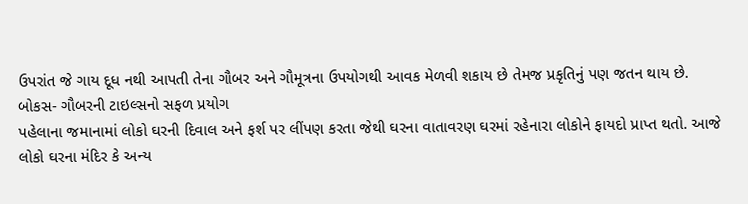ઉપરાંત જે ગાય દૂધ નથી આપતી તેના ગૌબર અને ગૌમૂત્રના ઉપયોગથી આવક મેળવી શકાય છે તેમજ પ્રકૃતિનું પણ જતન થાય છે.
બોકસ- ગૌબરની ટાઇલ્સનો સફળ પ્રયોગ
પહેલાના જમાનામાં લોકો ઘરની દિવાલ અને ફર્શ પર લીંપણ કરતા જેથી ઘરના વાતાવરણ ઘરમાં રહેનારા લોકોને ફાયદો પ્રાપ્ત થતો. આજે લોકો ઘરના મંદિર કે અન્ય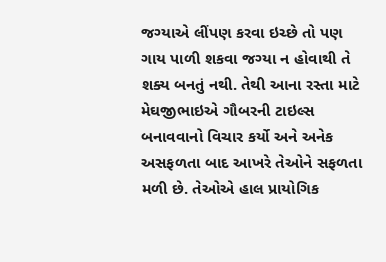જગ્યાએ લીંપણ કરવા ઇચ્છે તો પણ ગાય પાળી શકવા જગ્યા ન હોવાથી તે શક્ય બનતું નથી. તેથી આના રસ્તા માટે મેઘજીભાઇએ ગૌબરની ટાઇલ્સ બનાવવાનો વિચાર કર્યો અને અનેક અસફળતા બાદ આખરે તેઓને સફળતા મળી છે. તેઓએ હાલ પ્રાયોગિક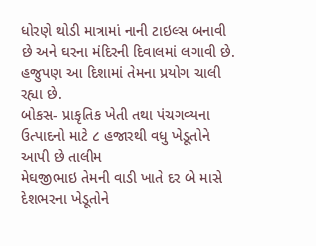ધોરણે થોડી માત્રામાં નાની ટાઇલ્સ બનાવી છે અને ઘરના મંદિરની દિવાલમાં લગાવી છે. હજુપણ આ દિશામાં તેમના પ્રયોગ ચાલી રહ્યા છે.
બોકસ- પ્રાકૃતિક ખેતી તથા પંચગવ્યના ઉત્પાદનો માટે ૮ હજારથી વધુ ખેડૂતોને આપી છે તાલીમ
મેઘજીભાઇ તેમની વાડી ખાતે દર બે માસે દેશભરના ખેડૂતોને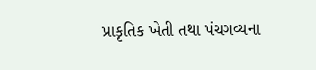પ્રાકૃતિક ખેતી તથા પંચગવ્યના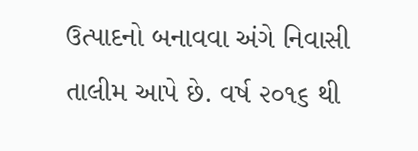ઉત્પાદનો બનાવવા અંગે નિવાસી તાલીમ આપે છે. વર્ષ ૨૦૧૬ થી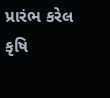પ્રારંભ કરેલ કૃષિ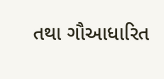તથા ગૌઆધારિત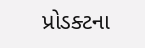પ્રોડક્ટના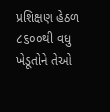પ્રશિક્ષણ હેઠળ ૮૬૦૦થી વધુ ખેડૂતોને તેઓ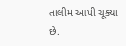તાલીમ આપી ચૂક્યા છે.